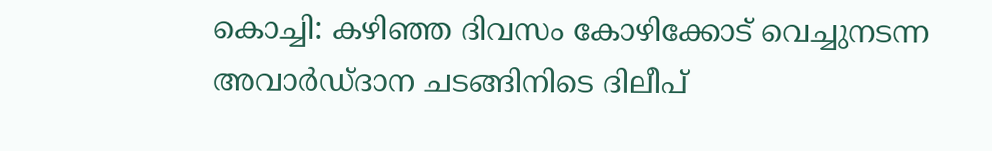കൊച്ചി: കഴിഞ്ഞ ദിവസം കോഴിക്കോട് വെച്ചുനടന്ന അവാര്‍ഡ്ദാന ചടങ്ങിനിടെ ദിലീപ്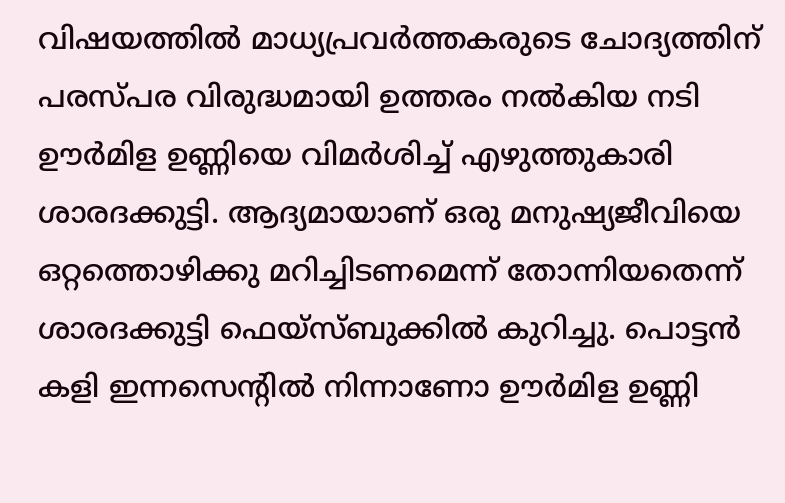വിഷയത്തില്‍ മാധ്യപ്രവര്‍ത്തകരുടെ ചോദ്യത്തിന് പരസ്പര വിരുദ്ധമായി ഉത്തരം നല്‍കിയ നടി ഊര്‍മിള ഉണ്ണിയെ വിമര്‍ശിച്ച് എഴുത്തുകാരി ശാരദക്കുട്ടി. ആദ്യമായാണ് ഒരു മനുഷ്യജീവിയെ ഒറ്റത്തൊഴിക്കു മറിച്ചിടണമെന്ന് തോന്നിയതെന്ന് ശാരദക്കുട്ടി ഫെയ്‌സ്ബുക്കില്‍ കുറിച്ചു. പൊട്ടന്‍ കളി ഇന്നസെന്റില്‍ നിന്നാണോ ഊര്‍മിള ഉണ്ണി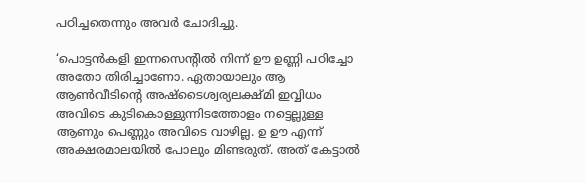പഠിച്ചതെന്നും അവര്‍ ചോദിച്ചു.

‘പൊട്ടന്‍കളി ഇന്നസെന്റില്‍ നിന്ന് ഊ ഉണ്ണി പഠിച്ചോ അതോ തിരിച്ചാണോ. ഏതായാലും ആ ആണ്‍വീടിന്റെ അഷ്ടൈശ്വര്യലക്ഷ്മി ഇവ്വിധം അവിടെ കുടികൊള്ളുന്നിടത്തോളം നട്ടെല്ലുള്ള ആണും പെണ്ണും അവിടെ വാഴില്ല. ഉ ഊ എന്ന് അക്ഷരമാലയില്‍ പോലും മിണ്ടരുത്. അത് കേട്ടാല്‍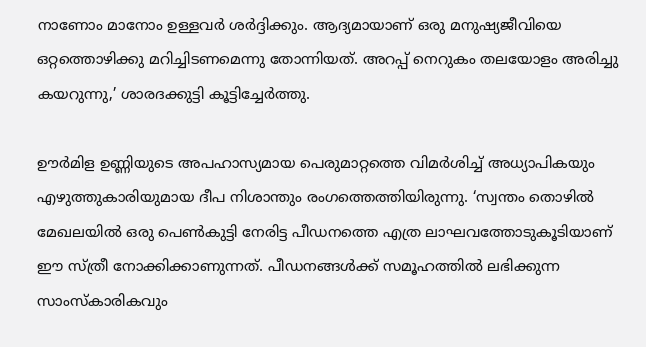നാണോം മാനോം ഉള്ളവര്‍ ശര്‍ദ്ദിക്കും. ആദ്യമായാണ് ഒരു മനുഷ്യജീവിയെ ഒറ്റത്തൊഴിക്കു മറിച്ചിടണമെന്നു തോന്നിയത്. അറപ്പ് നെറുകം തലയോളം അരിച്ചു കയറുന്നു,’ ശാരദക്കുട്ടി കൂട്ടിച്ചേര്‍ത്തു.

ഊര്‍മിള ഉണ്ണിയുടെ അപഹാസ്യമായ പെരുമാറ്റത്തെ വിമര്‍ശിച്ച് അധ്യാപികയും എഴുത്തുകാരിയുമായ ദീപ നിശാന്തും രംഗത്തെത്തിയിരുന്നു. ‘സ്വന്തം തൊഴില്‍ മേഖലയില്‍ ഒരു പെണ്‍കുട്ടി നേരിട്ട പീഡനത്തെ എത്ര ലാഘവത്തോടുകൂടിയാണ് ഈ സ്ത്രീ നോക്കിക്കാണുന്നത്. പീഡനങ്ങള്‍ക്ക് സമൂഹത്തില്‍ ലഭിക്കുന്ന സാംസ്‌കാരികവും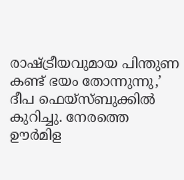രാഷ്ട്രീയവുമായ പിന്തുണ കണ്ട് ഭയം തോന്നുന്നു,’ ദീപ ഫെയ്‌സ്ബുക്കില്‍ കുറിച്ചു. നേരത്തെ ഊര്‍മിള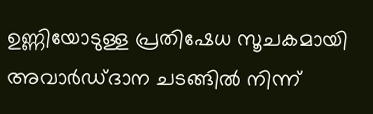ഉണ്ണിയോടുള്ള പ്രതിഷേധ സൂചകമായി അവാര്‍ഡ്ദാന ചടങ്ങില്‍ നിന്ന്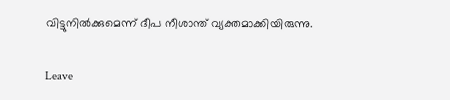വിട്ടുനില്‍ക്കുമെന്ന് ദീപ നീശാന്ത് വ്യക്തമാക്കിയിരുന്നു.

Leave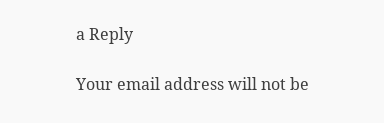a Reply

Your email address will not be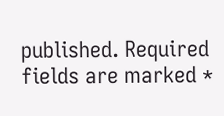published. Required fields are marked *